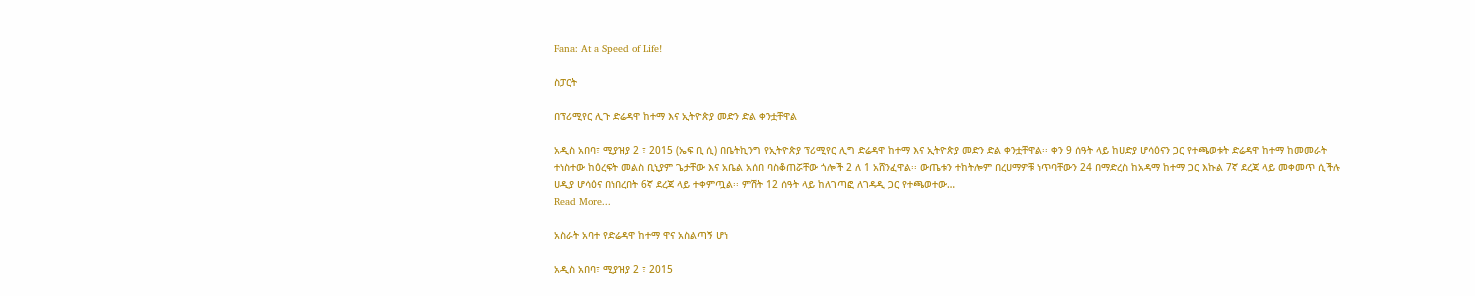Fana: At a Speed of Life!

ስፓርት

በፕሪሚየር ሊጉ ድሬዳዋ ከተማ እና ኢትዮጵያ መድን ድል ቀንቷቸዋል

አዲስ አበባ፣ ሚያዝያ 2 ፣ 2015 (ኤፍ ቢ ሲ) በቤትኪንግ የኢትዮጵያ ፕሪሚየር ሊግ ድሬዳዋ ከተማ እና ኢትዮጵያ መድን ድል ቀንቷቸዋል፡፡ ቀን 9 ሰዓት ላይ ከሀድያ ሆሳዕናን ጋር የተጫወቱት ድሬዳዋ ከተማ ከመመራት ተነስተው ከዕረፍት መልስ ቢኒያም ጌታቸው እና አቤል አሰበ ባስቆጠሯቸው ጎሎች 2 ለ 1 አሸንፈዋል፡፡ ውጤቱን ተከትሎም በረሀማዎቹ ነጥባቸውን 24 በማድረስ ከአዳማ ከተማ ጋር እኩል 7ኛ ደረጃ ላይ መቀመጥ ሲችሉ ሀዲያ ሆሳዕና በነበረበት 6ኛ ደረጃ ላይ ተቀምጧል፡፡ ምሽት 12 ሰዓት ላይ ከለገጣፎ ለገዳዲ ጋር የተጫወተው…
Read More...

አስራት አባተ የድሬዳዋ ከተማ ዋና አስልጣኝ ሆነ

አዲስ አበባ፣ ሚያዝያ 2 ፣ 2015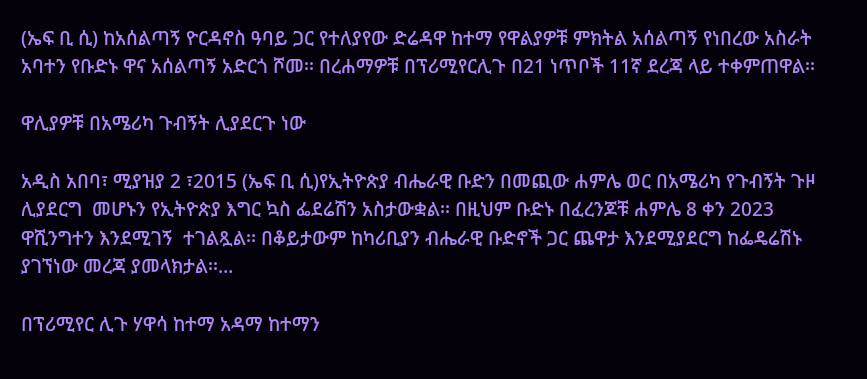(ኤፍ ቢ ሲ) ከአሰልጣኝ ዮርዳኖስ ዓባይ ጋር የተለያየው ድሬዳዋ ከተማ የዋልያዎቹ ምክትል አሰልጣኝ የነበረው አስራት አባተን የቡድኑ ዋና አሰልጣኝ አድርጎ ሾመ፡፡ በረሐማዎቹ በፕሪሚየርሊጉ በ21 ነጥቦች 11ኛ ደረጃ ላይ ተቀምጠዋል፡፡

ዋሊያዎቹ በአሜሪካ ጉብኝት ሊያደርጉ ነው

አዲስ አበባ፣ ሚያዝያ 2 ፣2015 (ኤፍ ቢ ሲ)የኢትዮጵያ ብሔራዊ ቡድን በመጪው ሐምሌ ወር በአሜሪካ የጉብኝት ጉዞ ሊያደርግ  መሆኑን የኢትዮጵያ እግር ኳስ ፌደሬሽን አስታውቋል፡፡ በዚህም ቡድኑ በፈረንጆቹ ሐምሌ 8 ቀን 2023  ዋሺንግተን እንደሚገኝ  ተገልጿል፡፡ በቆይታውም ከካሪቢያን ብሔራዊ ቡድኖች ጋር ጨዋታ እንደሚያደርግ ከፌዴሬሽኑ  ያገኘነው መረጃ ያመላክታል፡፡…

በፕሪሚየር ሊጉ ሃዋሳ ከተማ አዳማ ከተማን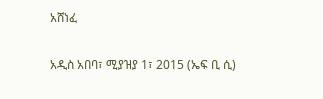አሸነፈ

አዲስ አበባ፣ ሚያዝያ 1፣ 2015 (ኤፍ ቢ ሲ)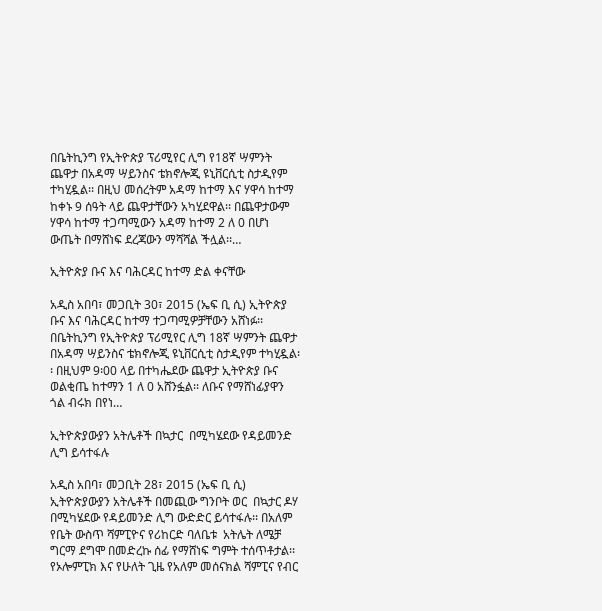በቤትኪንግ የኢትዮጵያ ፕሪሚየር ሊግ የ18ኛ ሣምንት ጨዋታ በአዳማ ሣይንስና ቴክኖሎጂ ዩኒቨርሲቲ ስታዲየም ተካሂዷል፡፡ በዚህ መሰረትም አዳማ ከተማ እና ሃዋሳ ከተማ ከቀኑ 9 ሰዓት ላይ ጨዋታቸውን አካሂደዋል፡፡ በጨዋታውም ሃዋሳ ከተማ ተጋጣሚውን አዳማ ከተማ 2 ለ 0 በሆነ ውጤት በማሸነፍ ደረጃውን ማሻሻል ችሏል፡፡…

ኢትዮጵያ ቡና እና ባሕርዳር ከተማ ድል ቀናቸው

አዲስ አበባ፣ መጋቢት 30፣ 2015 (ኤፍ ቢ ሲ) ኢትዮጵያ ቡና እና ባሕርዳር ከተማ ተጋጣሚዎቻቸውን አሸነፉ፡፡ በቤትኪንግ የኢትዮጵያ ፕሪሚየር ሊግ 18ኛ ሣምንት ጨዋታ በአዳማ ሣይንስና ቴክኖሎጂ ዩኒቨርሲቲ ስታዲየም ተካሂዷል፡፡ በዚህም 9፡00 ላይ በተካሔደው ጨዋታ ኢትዮጵያ ቡና ወልቂጤ ከተማን 1 ለ 0 አሸንፏል፡፡ ለቡና የማሸነፊያዋን ጎል ብሩክ በየነ…

ኢትዮጵያውያን አትሌቶች በኳታር  በሚካሄደው የዳይመንድ ሊግ ይሳተፋሉ

አዲስ አበባ፣ መጋቢት 28፣ 2015 (ኤፍ ቢ ሲ) ኢትዮጵያውያን አትሌቶች በመጪው ግንቦት ወር  በኳታር ዶሃ በሚካሄደው የዳይመንድ ሊግ ውድድር ይሳተፋሉ፡፡ በአለም የቤት ውስጥ ሻምፒዮና የሪከርድ ባለቤቱ  አትሌት ለሜቻ ግርማ ደግሞ በመድረኩ ሰፊ የማሸነፍ ግምት ተሰጥቶታል፡፡ የኦሎምፒክ እና የሁለት ጊዜ የአለም መሰናክል ሻምፒና የብር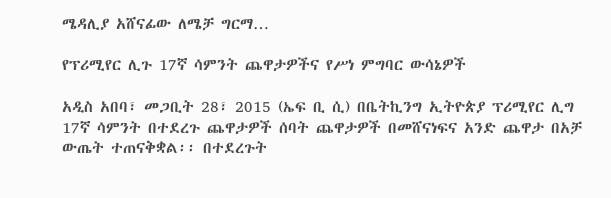ሜዳሊያ አሸናፊው ለሜቻ ግርማ…

የፕሪሚየር ሊጉ 17ኛ ሳምንት ጨዋታዎችና የሥነ ምግባር ውሳኔዎች

አዲስ አበባ፣ መጋቢት 28፣ 2015 (ኤፍ ቢ ሲ) በቤትኪንግ ኢትዮጵያ ፕሪሚየር ሊግ 17ኛ ሳምንት በተደረጉ ጨዋታዎች ሰባት ጨዋታዎች በመሸናነፍና አንድ ጨዋታ በአቻ ውጤት ተጠናቅቋል፡፡ በተደረጉት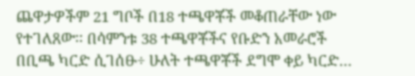ጨዋታዎችም 21 ግቦች በ18 ተጫዋቾች መቆጠራቸው ነው የተገለጸው፡፡ በሳምንቱ 38 ተጫዋቾችና የቡድን አመራሮች በቢጫ ካርድ ሲገሰፁ÷ ሁለት ተጫዋቾች ደግሞ ቀይ ካርድ…